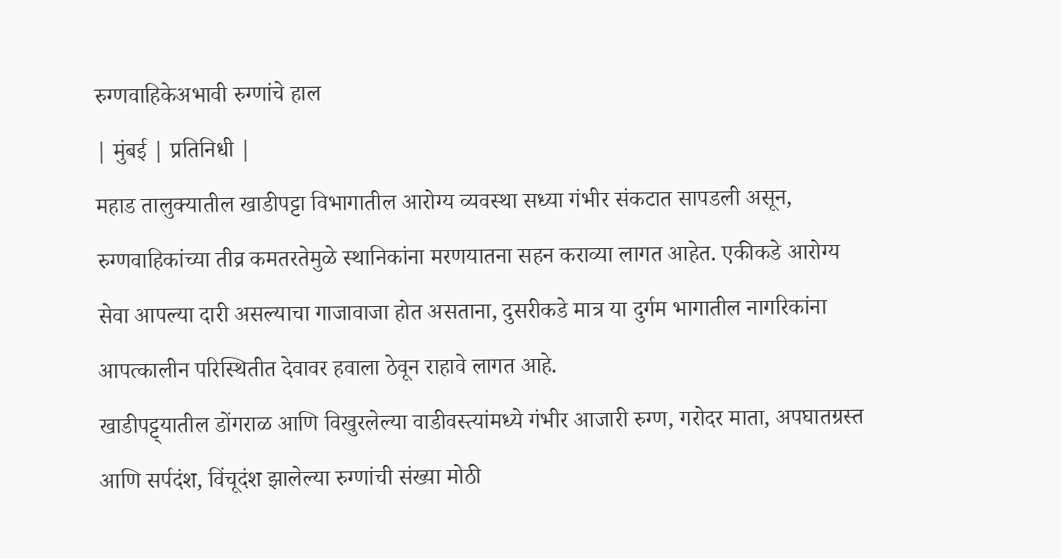रुग्णवाहिकेअभावी रुग्णांचे हाल
| मुंबई | प्रतिनिधी |
महाड तालुक्यातील खाडीपट्टा विभागातील आरोग्य व्यवस्था सध्या गंभीर संकटात सापडली असून, रुग्णवाहिकांच्या तीव्र कमतरतेमुळे स्थानिकांना मरणयातना सहन कराव्या लागत आहेत. एकीकडे आरोग्य सेवा आपल्या दारी असल्याचा गाजावाजा होत असताना, दुसरीकडे मात्र या दुर्गम भागातील नागरिकांना आपत्कालीन परिस्थितीत देवावर हवाला ठेवून राहावे लागत आहे.
खाडीपट्ट्यातील डोंगराळ आणि विखुरलेल्या वाडीवस्त्यांमध्ये गंभीर आजारी रुग्ण, गरोदर माता, अपघातग्रस्त आणि सर्पदंश, विंचूदंश झालेल्या रुग्णांची संख्या मोठी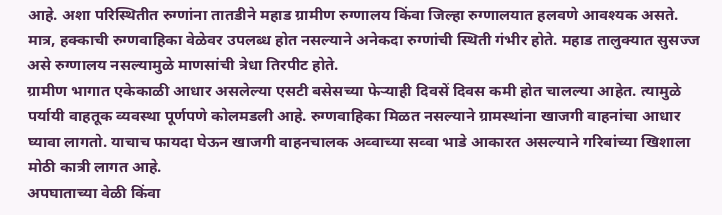आहे. अशा परिस्थितीत रुग्णांना तातडीने महाड ग्रामीण रुग्णालय किंवा जिल्हा रुग्णालयात हलवणे आवश्यक असते. मात्र, हक्काची रुग्णवाहिका वेळेवर उपलब्ध होत नसल्याने अनेकदा रुग्णांची स्थिती गंभीर होते. महाड तालुक्यात सुसज्ज असे रुग्णालय नसल्यामुळे माणसांची त्रेधा तिरपीट होते.
ग्रामीण भागात एकेकाळी आधार असलेल्या एसटी बसेसच्या फेऱ्याही दिवसें दिवस कमी होत चालल्या आहेत. त्यामुळे पर्यायी वाहतूक व्यवस्था पूर्णपणे कोलमडली आहे. रुग्णवाहिका मिळत नसल्याने ग्रामस्थांना खाजगी वाहनांचा आधार घ्यावा लागतो. याचाच फायदा घेऊन खाजगी वाहनचालक अव्वाच्या सव्वा भाडे आकारत असल्याने गरिबांच्या खिशाला मोठी कात्री लागत आहे.
अपघाताच्या वेळी किंवा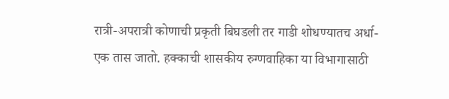रात्री-अपरात्री कोणाची प्रकृती बिघडली तर गाडी शोधण्यातच अर्धा-एक तास जातो. हक्काची शासकीय रुग्णवाहिका या विभागासाठी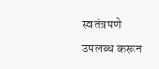स्वतंत्रपणे उपलब्ध करून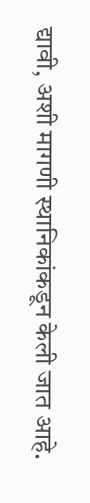द्यावी, अशी मागणी स्थानिकांकडून केली जात आहे.